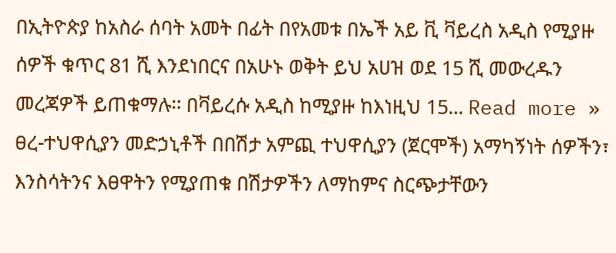በኢትዮጵያ ከአስራ ሰባት አመት በፊት በየአመቱ በኤች አይ ቪ ቫይረስ አዲስ የሚያዙ ሰዎች ቁጥር 81 ሺ እንደነበርና በአሁኑ ወቅት ይህ አሀዝ ወደ 15 ሺ መውረዱን መረጃዎች ይጠቁማሉ፡፡ በቫይረሱ አዲስ ከሚያዙ ከእነዚህ 15... Read more »
ፀረ-ተህዋሲያን መድኃኒቶች በበሽታ አምጪ ተህዋሲያን (ጀርሞች) አማካኝነት ሰዎችን፣ እንስሳትንና እፀዋትን የሚያጠቁ በሽታዎችን ለማከምና ስርጭታቸውን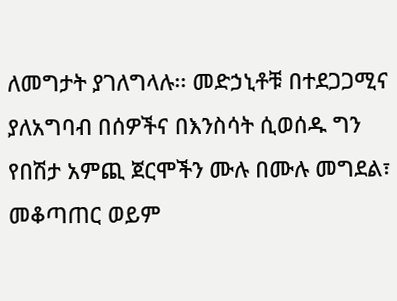ለመግታት ያገለግላሉ፡፡ መድኃኒቶቹ በተደጋጋሚና ያለአግባብ በሰዎችና በእንስሳት ሲወሰዱ ግን የበሽታ አምጪ ጀርሞችን ሙሉ በሙሉ መግደል፣ መቆጣጠር ወይም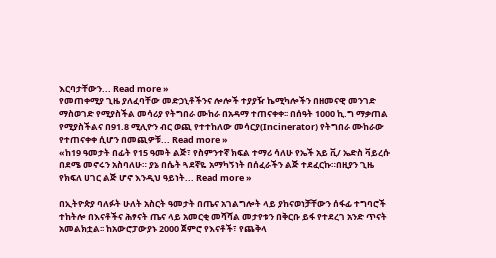እርባታቸውን... Read more »
የመጠቀሚያ ጊዜ ያለፈባቸው መድኃኒቶችንና ሎሎች ተያያዥ ኬሚካሎችን በዘመናዊ መንገድ ማስወገድ የሚያስችል መሳሪያ የትግበራ ሙከራ በአዳማ ተጠናቀቀ፡፡ በሰዓት 1000 ኪ.ግ ማቃጠል የሚያስችልና በ91.8 ሚሊዮን ብር ወጪ የተተከለው መሳርያ(Incinerator) የትግበራ ሙከራው የተጠናቀቀ ሲሆን በመጪዎቹ... Read more »
«ከ19 ዓመታት በፊት የ15 ዓመት ልጅ፣ የስምንተኛ ክፍል ተማሪ ሳለሁ የኤች አይ ቪ/ ኤድስ ቫይረሱ በደሜ መኖሩን አስባለሁ። ያኔ በሴት ጓደኛዬ አማካኝነት በሰፈራችን ልጅ ተደፈርኩ።በዚያን ጊዜ የክፍለ ሀገር ልጅ ሆኖ እንዲህ ዓይነት... Read more »

በኢትዮጵያ ባለፉት ሁለት አስርት ዓመታት በጤና አገልግሎት ላይ ያከናወነቻቸውን ሰፋፊ ተግባሮች ተከትሎ በእናቶችና ሕፃናት ጤና ላይ አመርቂ መሻሻል መታየቱን በቅርቡ ይፋ የተደረገ አንድ ጥናት አመልክቷል፡፡ ከአውሮፓውያኑ 2000 ጀምሮ የእናቶች፣ የጨቅላ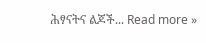ሕፃናትና ልጆች... Read more »